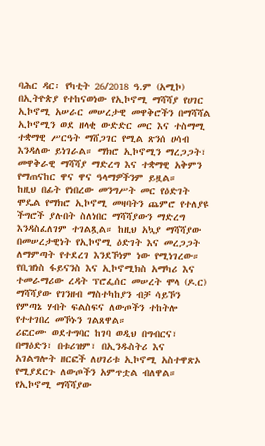ባሕር ዳር፡ የካቲት 26/2018 ዓ.ም (አሚኮ) በኢትዮጵያ የተከናወነው የኢኮኖሚ ማሻሻያ የሀገር ኢኮኖሚ አሠራር መሠረታዊ መዋቅሮችን በማሻሻል ኢኮኖሚን ወደ ዘላቂ ውድድር መር እና ተስማሚ ተቋማዊ ሥርዓት ማሸጋገር የሚል ጽንሰ ሀሳብ እንዳለው ይነገራል። ማክሮ ኢኮኖሚን ማረጋጋት፣ መዋቅራዊ ማሻሻያ ማድረግ እና ተቋማዊ አቅምን የማጠናከር ዋና ዋና ዓላማዎችንም ይዟል።
ከዚህ በፊት የነበረው መንግሥት መር የዕድገት ሞዴል የማክሮ ኢኮኖሚ መዛባትን ጨምሮ የተለያዩ ችግሮች ያሉበት ስለነበር ማሻሻያውን ማድረግ እንዳስፈለገም ተገልጿል። ከዚህ አኳያ ማሻሻያው በመሠረታዊነት የኢኮኖሚ ዕድገት እና መረጋጋት ለማምጣት የተደረገ እንደኾነም ነው የሚነገረው።
የቢዝነስ ፋይናንስ እና ኢኮኖሚክስ አማካሪ እና ተመራማሪው ረዳት ፕሮፌሰር መሠረት ሞላ (ዶ.ር) ማሻሻያው የገንዘብ ማስተካከያን ብቻ ሳይኾን የምጣኔ ሃብት ፍልስፍና ለውጦችን ተከትሎ የተተገበረ መኾኑን ገልጸዋል።
ሪፎርሙ ወደተግባር ከገባ ወዲህ በግብርና፣ በማዕድን፣ በቱሪዝም፣ በኢንዱስትሪ እና አገልግሎት ዘርፎች ለሀገሪቱ ኢኮኖሚ አስተዋጽኦ የሚያደርጉ ለውጦችን አምጥቷል ብለዋል።
የኢኮኖሚ ማሻሻያው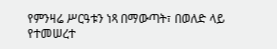የምንዛሬ ሥርዓቱን ነጻ በማውጣት፣ በወለድ ላይ የተመሠረተ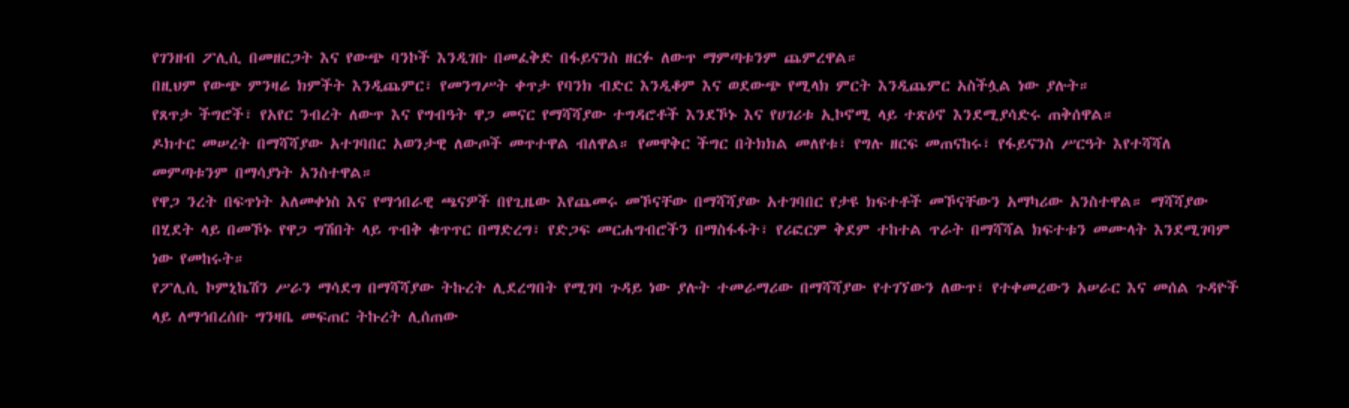የገንዘብ ፖሊሲ በመዘርጋት እና የውጭ ባንኮች እንዲገቡ በመፈቅድ በፋይናንስ ዘርፉ ለውጥ ማምጣቱንም ጨምረዋል።
በዚህም የውጭ ምንዛሬ ክምችት እንዲጨምር፣ የመንግሥት ቀጥታ የባንክ ብድር እንዲቆም እና ወደውጭ የሚላክ ምርት እንዲጨምር አስችሏል ነው ያሉት።
የጸጥታ ችግሮች፣ የአየር ንብረት ለውጥ እና የግብዓት ዋጋ መናር የማሻሻያው ተግዳሮቶች እንደኾኑ እና የሀገሪቱ ኢኮኖሚ ላይ ተጽዕኖ እንደሚያሳድሩ ጠቅሰዋል።
ዶክተር መሠረት በማሻሻያው አተገባበር አወንታዊ ለውጦች መጥተዋል ብለዋል። የመዋቅር ችግር በትክክል መለየቱ፣ የግሉ ዘርፍ መጠናከሩ፣ የፋይናንስ ሥርዓት እየተሻሻለ መምጣቱንም በማሳያነት አንስተዋል።
የዋጋ ንረት በፍጥነት አለመቀነስ እና የማኅበራዊ ጫናዎች በየጊዜው እየጨመሩ መኾናቸው በማሻሻያው አተገባበር የታዩ ክፍተቶች መኾናቸውን አማካሪው አንስተዋል። ማሻሻያው በሂደት ላይ በመኾኑ የዋጋ ግሽበት ላይ ጥብቅ ቁጥጥር በማድረግ፣ የድጋፍ መርሐግብሮችን በማስፋፋት፣ የሪፎርም ቅደም ተከተል ጥራት በማሻሻል ክፍተቱን መሙላት እንደሚገባም ነው የመከሩት።
የፖሊሲ ኮምኒኬሽን ሥራን ማሳደግ በማሻሻያው ትኩረት ሊደረግበት የሚገባ ጉዳይ ነው ያሉት ተመራማሪው በማሻሻያው የተገኘውን ለውጥ፣ የተቀመረውን አሠራር እና መሰል ጉዳዮች ላይ ለማኅበረሰቡ ግንዛቤ መፍጠር ትኩረት ሊሰጠው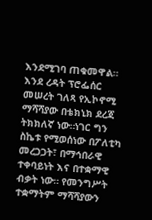እንደሚገባ ጠቁመዋል።
እንደ ረዳት ፕሮፌሰር መሠረት ገለጻ የኢኮኖሚ ማሻሻያው በቴክኒክ ደረጃ ትክክለኛ ነው።ነገር ግን ስኬቱ የሚወሰነው በፖለቲካ መረጋጋት፣ በማኅበራዊ ተቀባይነት እና በተቋማዊ ብቃት ነው። የመንግሥት ተቋማትም ማሻሻያውን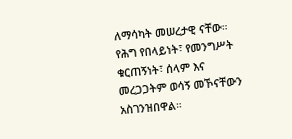ለማሳካት መሠረታዊ ናቸው። የሕግ የበላይነት፣ የመንግሥት ቁርጠኝነት፣ ሰላም እና መረጋጋትም ወሳኝ መኾናቸውን አስገንዝበዋል።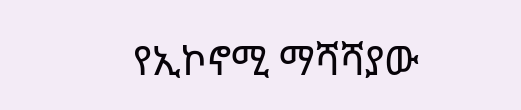የኢኮኖሚ ማሻሻያው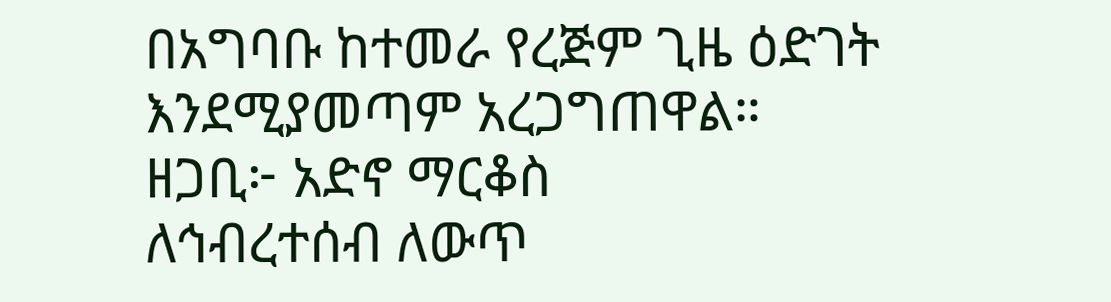በአግባቡ ከተመራ የረጅም ጊዜ ዕድገት እንደሚያመጣም አረጋግጠዋል።
ዘጋቢ፦ አድኖ ማርቆስ
ለኅብረተሰብ ለውጥ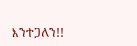እንተጋለን!!